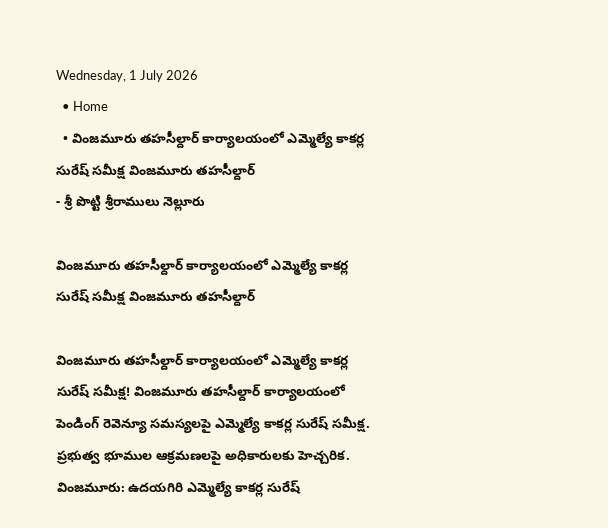Wednesday, 1 July 2026
  • Home
  • వింజమూరు తహసీల్దార్ కార్యాలయంలో ఎమ్మెల్యే కాకర్ల సురేష్ సమీక్ష వింజమూరు తహసీల్దార్
- శ్రీ పొట్టి శ్రీరాములు నెల్లూరు

వింజమూరు తహసీల్దార్ కార్యాలయంలో ఎమ్మెల్యే కాకర్ల సురేష్ సమీక్ష వింజమూరు తహసీల్దార్

వింజమూరు తహసీల్దార్ కార్యాలయంలో ఎమ్మెల్యే కాకర్ల సురేష్ సమీక్ష! వింజమూరు తహసీల్దార్ కార్యాలయంలో పెండింగ్ రెవెన్యూ సమస్యలపై ఎమ్మెల్యే కాకర్ల సురేష్ సమీక్ష. ప్రభుత్వ భూముల ఆక్రమణలపై అధికారులకు హెచ్చరిక. వింజమూరు: ఉదయగిరి ఎమ్మెల్యే కాకర్ల సురేష్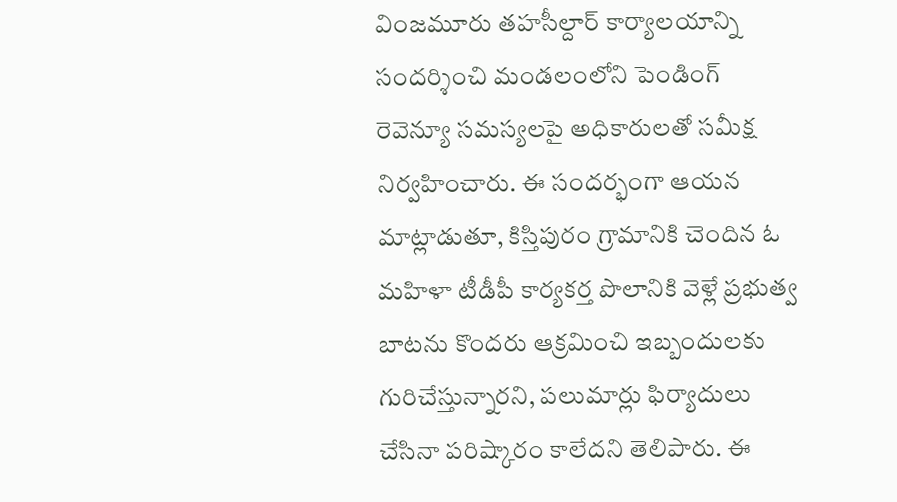వింజమూరు తహసీల్దార్ కార్యాలయాన్ని సందర్శించి మండలంలోని పెండింగ్ రెవెన్యూ సమస్యలపై అధికారులతో సమీక్ష నిర్వహించారు. ఈ సందర్భంగా ఆయన మాట్లాడుతూ, కిస్తిపురం గ్రామానికి చెందిన ఓ మహిళా టీడీపీ కార్యకర్త పొలానికి వెళ్లే ప్రభుత్వ బాటను కొందరు ఆక్రమించి ఇబ్బందులకు గురిచేస్తున్నారని, పలుమార్లు ఫిర్యాదులు చేసినా పరిష్కారం కాలేదని తెలిపారు. ఈ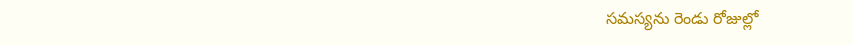సమస్యను రెండు రోజుల్లో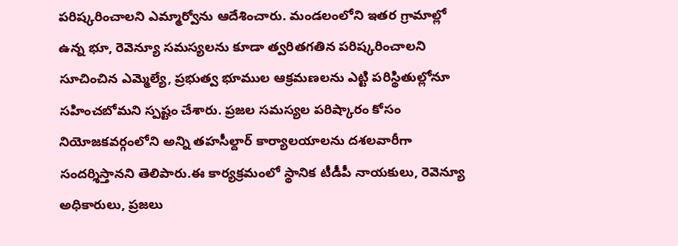పరిష్కరించాలని ఎమ్మార్వోను ఆదేశించారు. మండలంలోని ఇతర గ్రామాల్లో ఉన్న భూ, రెవెన్యూ సమస్యలను కూడా త్వరితగతిన పరిష్కరించాలని సూచించిన ఎమ్మెల్యే, ప్రభుత్వ భూముల ఆక్రమణలను ఎట్టి పరిస్థితుల్లోనూ సహించబోమని స్పష్టం చేశారు. ప్రజల సమస్యల పరిష్కారం కోసం నియోజకవర్గంలోని అన్ని తహసీల్దార్ కార్యాలయాలను దశలవారీగా సందర్శిస్తానని తెలిపారు.ఈ కార్యక్రమంలో స్థానిక టీడీపీ నాయకులు, రెవెన్యూ అధికారులు, ప్రజలు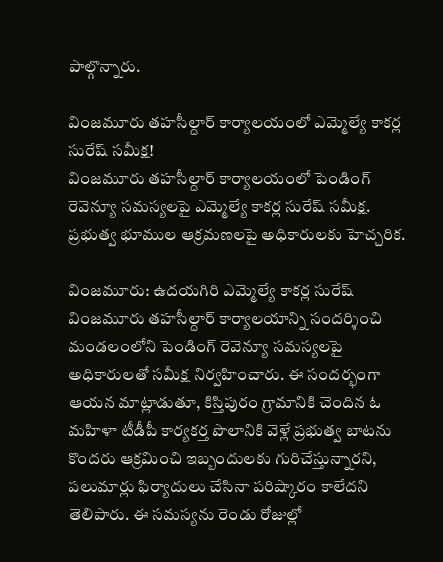పాల్గొన్నారు.

వింజమూరు తహసీల్దార్ కార్యాలయంలో ఎమ్మెల్యే కాకర్ల సురేష్ సమీక్ష!
వింజమూరు తహసీల్దార్ కార్యాలయంలో పెండింగ్ రెవెన్యూ సమస్యలపై ఎమ్మెల్యే కాకర్ల సురేష్ సమీక్ష. ప్రభుత్వ భూముల ఆక్రమణలపై అధికారులకు హెచ్చరిక.

వింజమూరు: ఉదయగిరి ఎమ్మెల్యే కాకర్ల సురేష్ వింజమూరు తహసీల్దార్ కార్యాలయాన్ని సందర్శించి మండలంలోని పెండింగ్ రెవెన్యూ సమస్యలపై అధికారులతో సమీక్ష నిర్వహించారు. ఈ సందర్భంగా ఆయన మాట్లాడుతూ, కిస్తిపురం గ్రామానికి చెందిన ఓ మహిళా టీడీపీ కార్యకర్త పొలానికి వెళ్లే ప్రభుత్వ బాటను కొందరు ఆక్రమించి ఇబ్బందులకు గురిచేస్తున్నారని, పలుమార్లు ఫిర్యాదులు చేసినా పరిష్కారం కాలేదని తెలిపారు. ఈ సమస్యను రెండు రోజుల్లో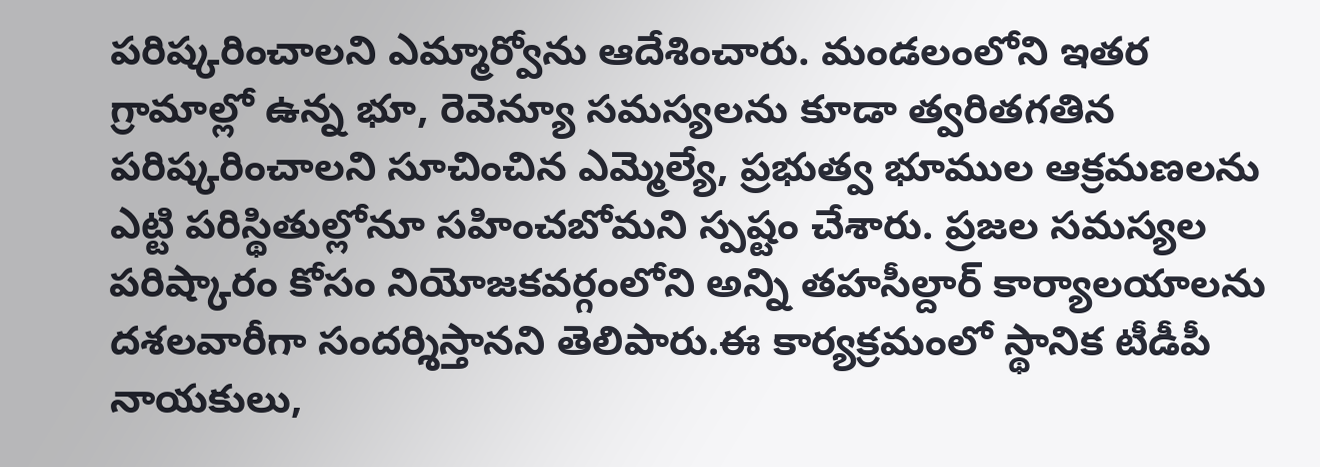పరిష్కరించాలని ఎమ్మార్వోను ఆదేశించారు. మండలంలోని ఇతర గ్రామాల్లో ఉన్న భూ, రెవెన్యూ సమస్యలను కూడా త్వరితగతిన పరిష్కరించాలని సూచించిన ఎమ్మెల్యే, ప్రభుత్వ భూముల ఆక్రమణలను ఎట్టి పరిస్థితుల్లోనూ సహించబోమని స్పష్టం చేశారు. ప్రజల సమస్యల పరిష్కారం కోసం నియోజకవర్గంలోని అన్ని తహసీల్దార్ కార్యాలయాలను దశలవారీగా సందర్శిస్తానని తెలిపారు.ఈ కార్యక్రమంలో స్థానిక టీడీపీ నాయకులు,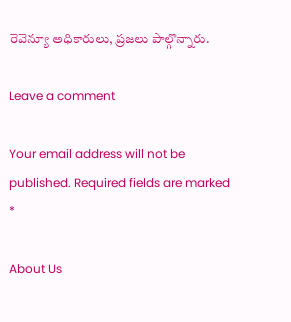రెవెన్యూ అధికారులు, ప్రజలు పాల్గొన్నారు.

Leave a comment

Your email address will not be published. Required fields are marked *

About Us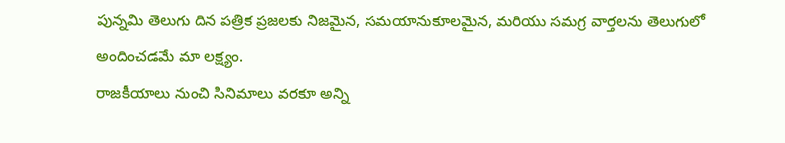పున్నమి తెలుగు దిన పత్రిక ప్రజలకు నిజమైన, సమయానుకూలమైన, మరియు సమగ్ర వార్తలను తెలుగులో అందించడమే మా లక్ష్యం.
రాజకీయాలు నుంచి సినిమాలు వరకూ అన్ని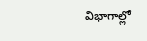విభాగాల్లో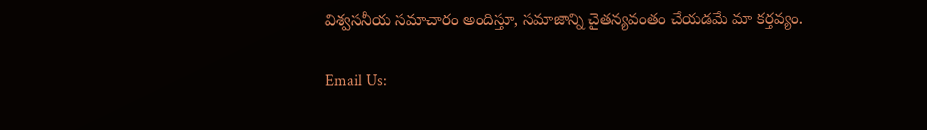విశ్వసనీయ సమాచారం అందిస్తూ, సమాజాన్ని చైతన్యవంతం చేయడమే మా కర్తవ్యం.

Email Us: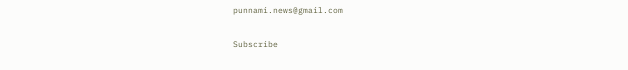punnami.news@gmail.com

Subscribe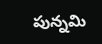పున్నమి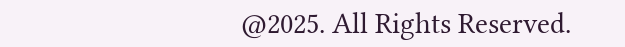@2025. All Rights Reserved.